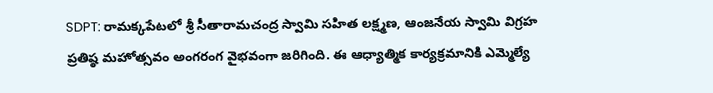SDPT: రామక్కపేటలో శ్రీ సీతారామచంద్ర స్వామి సహిత లక్ష్మణ, ఆంజనేయ స్వామి విగ్రహ ప్రతిష్ఠ మహోత్సవం అంగరంగ వైభవంగా జరిగింది. ఈ ఆధ్యాత్మిక కార్యక్రమానికి ఎమ్మెల్యే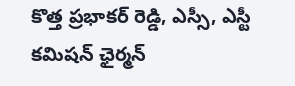కొత్త ప్రభాకర్ రెడ్డి, ఎస్సీ, ఎస్టీ కమిషన్ ఛైర్మన్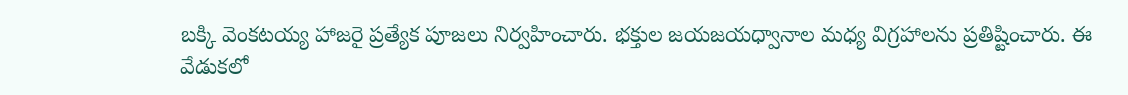బక్కి వెంకటయ్య హాజరై ప్రత్యేక పూజలు నిర్వహించారు. భక్తుల జయజయధ్వానాల మధ్య విగ్రహాలను ప్రతిష్టించారు. ఈ వేడుకలో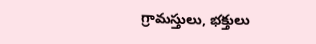గ్రామస్తులు, భక్తులు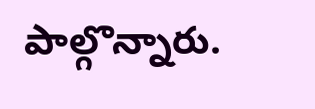పాల్గొన్నారు.